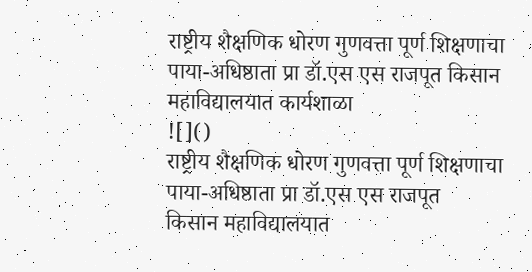राष्ट्रीय शैक्षणिक धोरण गुणवत्ता पूर्ण शिक्षणाचा पाया-अधिष्ठाता प्रा डॉ.एस एस राजपूत किसान महाविद्यालयात कार्यशाळा
![]()
राष्ट्रीय शैक्षणिक धोरण गुणवत्ता पूर्ण शिक्षणाचा पाया-अधिष्ठाता प्रा डॉ.एस एस राजपूत
किसान महाविद्यालयात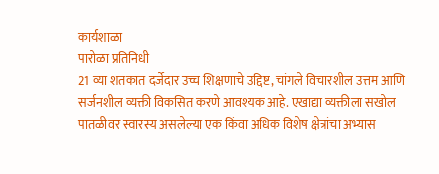कार्यशाळा
पारोळा प्रतिनिधी
21 व्या शतकात दर्जेदार उच्च शिक्षणाचे उद्दिष्ट, चांगले विचारशील उत्तम आणि सर्जनशील व्यक्ती विकसित करणे आवश्यक आहे. एखाद्या व्यक्तीला सखोल पातळीवर स्वारस्य असलेल्या एक किंवा अधिक विशेष क्षेत्रांचा अभ्यास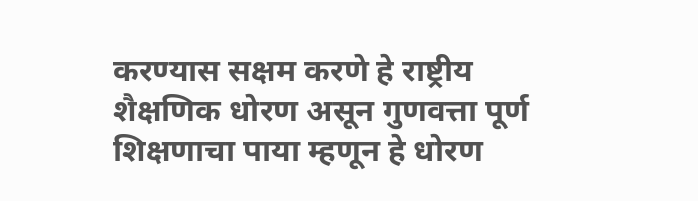करण्यास सक्षम करणे हे राष्ट्रीय शैक्षणिक धोरण असून गुणवत्ता पूर्ण शिक्षणाचा पाया म्हणून हे धोरण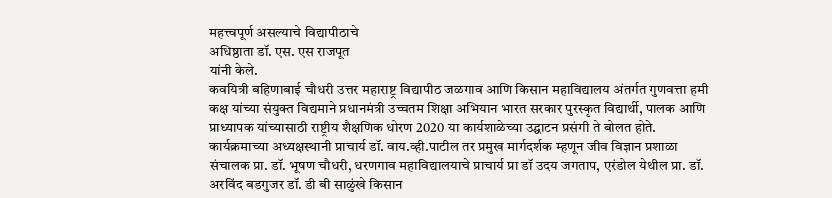महत्त्वपूर्ण असल्याचे विद्यापीठाचे
अधिष्ठाता डॉ. एस. एस राजपूत
यांनी केले.
कवयित्री बहिणाबाई चौधरी उत्तर महाराष्ट्र विद्यापीठ जळगाव आणि किसान महाविद्यालय अंतर्गत गुणवत्ता हमी कक्ष यांच्या संयुक्त विद्यमाने प्रधानमंत्री उच्चतम शिक्षा अभियान भारत सरकार पुरस्कृत विद्यार्थी, पालक आणि प्राध्यापक यांच्यासाठी राष्ट्रीय शैक्षणिक धोरण 2020 या कार्यशाळेच्या उद्घाटन प्रसंगी ते बोलत होते.
कार्यक्रमाच्या अध्यक्षस्थानी प्राचार्य डॉ. वाय.व्ही.पाटील तर प्रमुख मार्गदर्शक म्हणून जीव विज्ञान प्रशाळा संचालक प्रा. डॉ. भूषण चौधरी, धरणगाव महाविद्यालयाचे प्राचार्य प्रा डॉ उदय जगताप, एरंडोल येथील प्रा. डॉ. अरविंद बडगुजर डॉ. डी बी साळुंखे किसान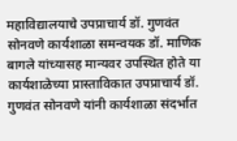महाविद्यालयाचे उपप्राचार्य डॉ. गुणवंत सोनवणे कार्यशाळा समन्वयक डॉ. माणिक बागले यांच्यासह मान्यवर उपस्थित होते या कार्यशाळेच्या प्रास्ताविकात उपप्राचार्य डॉ. गुणवंत सोनवणे यांनी कार्यशाळा संदर्भात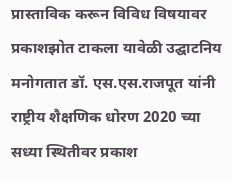प्रास्ताविक करून विविध विषयावर प्रकाशझोत टाकला यावेळी उद्घाटनिय मनोगतात डॉ. एस.एस.राजपूत यांनी राष्ट्रीय शैक्षणिक धोरण 2020 च्या सध्या स्थितीवर प्रकाश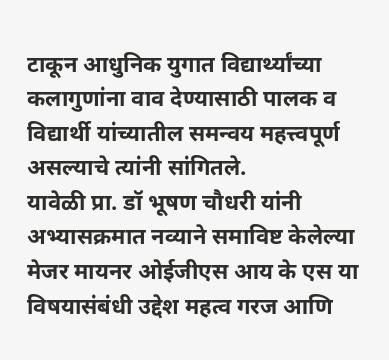टाकून आधुनिक युगात विद्यार्थ्यांच्या कलागुणांना वाव देण्यासाठी पालक व विद्यार्थी यांच्यातील समन्वय महत्त्वपूर्ण असल्याचे त्यांनी सांगितले.
यावेळी प्रा. डॉ भूषण चौधरी यांनी अभ्यासक्रमात नव्याने समाविष्ट केलेल्या मेजर मायनर ओईजीएस आय के एस या विषयासंबंधी उद्देश महत्व गरज आणि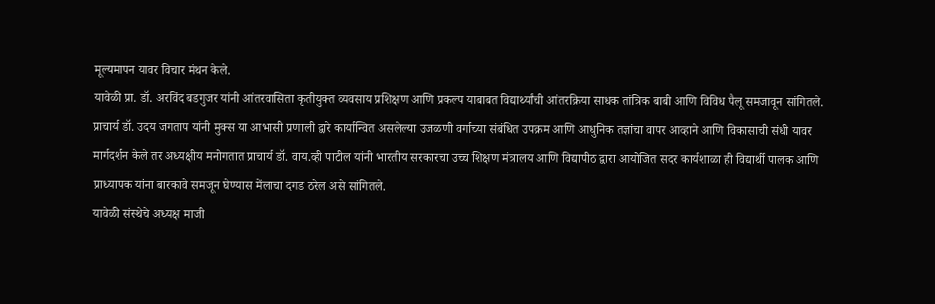मूल्यमापन यावर विचार मंथन केले.
यावेळी प्रा. डॉ. अरविंद बडगुजर यांनी आंतरवासिता कृतीयुक्त व्यवसाय प्रशिक्षण आणि प्रकल्प याबाबत विद्यार्थ्यांची आंतरक्रिया साधक तांत्रिक बाबी आणि विविध पैलू समजावून सांगितले.
प्राचार्य डॉ. उदय जगताप यांनी मुक्स या आभासी प्रणाली द्वारे कार्यान्वित असलेल्या उजळणी वर्गाच्या संबंधित उपक्रम आणि आधुनिक तज्ञांचा वापर आव्हाने आणि विकासाची संधी यावर मार्गदर्शन केले तर अध्यक्षीय मनोगतात प्राचार्य डॉ. वाय.व्ही पाटील यांनी भारतीय सरकारचा उच्च शिक्षण मंत्रालय आणि विद्यापीठ द्वारा आयोजित सदर कार्यशाळा ही विद्यार्थी पालक आणि प्राध्यापक यांना बारकावे समजून घेण्यास मेंलाचा दगड ठरेल असे सांगितले.
यावेळी संस्थेचे अध्यक्ष माजी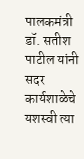पालकमंत्री डॉ. सतीश पाटील यांनी सदर कार्यशाळेचे यशस्वी त्या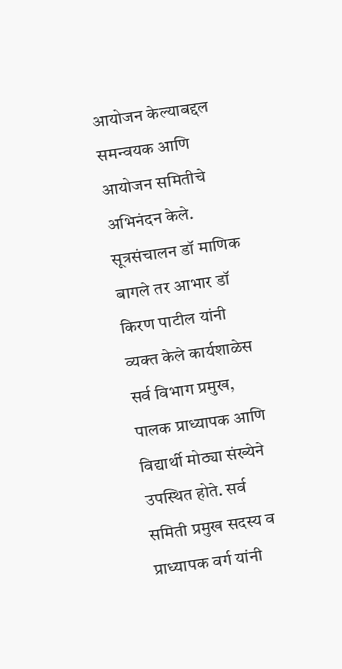आयोजन केल्याबद्दल समन्वयक आणि आयोजन समितीचे अभिनंदन केले.
सूत्रसंचालन डॉ माणिक बागले तर आभार डॉ किरण पाटील यांनी व्यक्त केले कार्यशाळेस सर्व विभाग प्रमुख, पालक प्राध्यापक आणि विद्यार्थी मोठ्या संख्येने उपस्थित होते. सर्व समिती प्रमुख सदस्य व प्राध्यापक वर्ग यांनी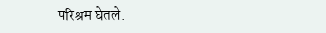परिश्रम घेतले.